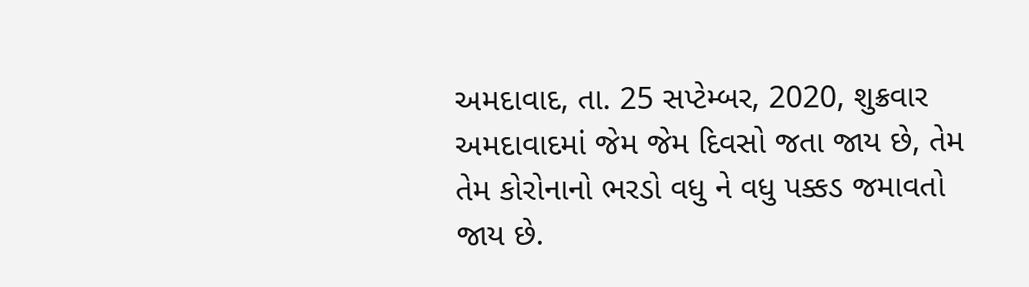અમદાવાદ, તા. 25 સપ્ટેમ્બર, 2020, શુક્રવાર
અમદાવાદમાં જેમ જેમ દિવસો જતા જાય છે, તેમ તેમ કોરોનાનો ભરડો વધુ ને વધુ પક્કડ જમાવતો જાય છે.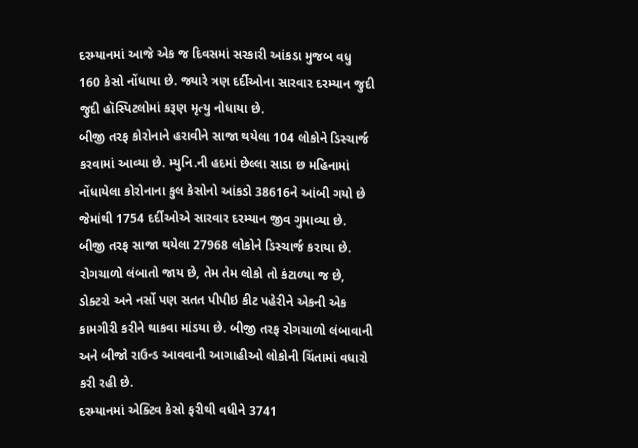દરમ્યાનમાં આજે એક જ દિવસમાં સરકારી આંકડા મુજબ વધુ 160 કેસો નોંધાયા છે. જ્યારે ત્રણ દર્દીઓના સારવાર દરમ્યાન જુદી જુદી હૉસ્પિટલોમાં કરૂણ મૃત્યુ નોધાયા છે.
બીજી તરફ કોરોનાને હરાવીને સાજા થયેલા 104 લોકોને ડિસ્ચાર્જ કરવામાં આવ્યા છે. મ્યુનિ.ની હદમાં છેલ્લા સાડા છ મહિનામાં નોંધાયેલા કોરોનાના કુલ કેસોનો આંકડો 38616ને આંબી ગયો છે જેમાંથી 1754 દર્દીઓએ સારવાર દરમ્યાન જીવ ગુમાવ્યા છે. બીજી તરફ સાજા થયેલા 27968 લોકોને ડિસ્ચાર્જ કરાયા છે.
રોગચાળો લંબાતો જાય છે, તેમ તેમ લોકો તો કંટાળ્યા જ છે, ડોક્ટરો અને નર્સો પણ સતત પીપીઇ કીટ પહેરીને એકની એક કામગીરી કરીને થાકવા માંડયા છે. બીજી તરફ રોગચાળો લંબાવાની અને બીજો રાઉન્ડ આવવાની આગાહીઓ લોકોની ચિંતામાં વધારો કરી રહી છે.
દરમ્યાનમાં એક્ટિવ કેસો ફરીથી વધીને 3741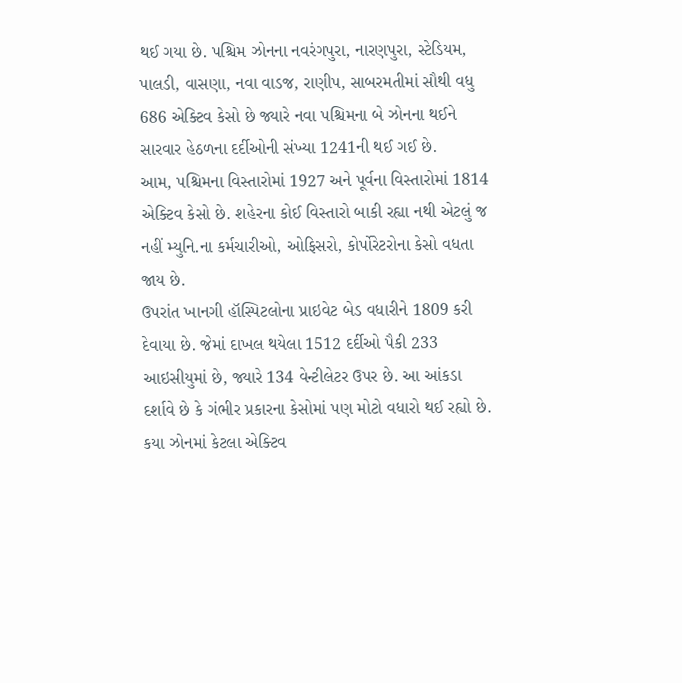થઈ ગયા છે. પશ્ચિમ ઝોનના નવરંગપુરા, નારણપુરા, સ્ટેડિયમ, પાલડી, વાસણા, નવા વાડજ, રાણીપ, સાબરમતીમાં સૌથી વધુ 686 એક્ટિવ કેસો છે જ્યારે નવા પશ્ચિમના બે ઝોનના થઈને સારવાર હેઠળના દર્દીઓની સંખ્યા 1241ની થઈ ગઈ છે.
આમ, પશ્ચિમના વિસ્તારોમાં 1927 અને પૂર્વના વિસ્તારોમાં 1814 એક્ટિવ કેસો છે. શહેરના કોઈ વિસ્તારો બાકી રહ્યા નથી એટલું જ નહીં મ્યુનિ.ના કર્મચારીઓ, ઓફિસરો, કોર્પોરેટરોના કેસો વધતા જાય છે.
ઉપરાંત ખાનગી હૉસ્પિટલોના પ્રાઇવેટ બેડ વધારીને 1809 કરી દેવાયા છે. જેમાં દાખલ થયેલા 1512 દર્દીઓ પૈકી 233 આઇસીયુમાં છે, જ્યારે 134 વેન્ટીલેટર ઉપર છે. આ આંકડા દર્શાવે છે કે ગંભીર પ્રકારના કેસોમાં પણ મોટો વધારો થઈ રહ્યો છે.
કયા ઝોનમાં કેટલા એક્ટિવ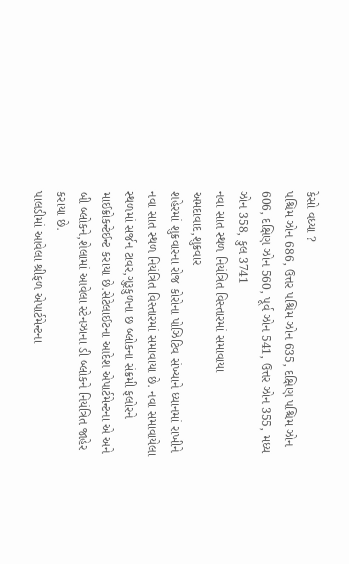કેસો વધ્યા ?
પશ્ચિમ ઝોન 686, ઉત્તર પશ્ચિમ ઝોન 635, દક્ષિણ પશ્ચિમ ઝોન 606, દક્ષિણ ઝોન 560, પૂર્વ ઝોન 541, ઉત્તર ઝોન 355, મધ્ય ઝોન 358, કુલ 3741
નવા સાત સ્થળ નિયંત્રિત વિસ્તારમાં સમાવાયા
અમદાવાદ,શુક્રવાર
શહેરમાં શુક્રવારના રોજ કોરોના પોઝિટિવ સંખ્યાને ધ્યાનમાં રાખીને નવા સાત સ્થળ નિયંત્રિત વિસ્તારમાં સમાવાયા છે. નવા સમાવાયેલા સ્થળમાં સર્જન ટાવર,ગુરૂકુળના છ બ્લોકના સંક્રમી ફલોરને માઈક્રોકન્ટેઈન્ટ કરાયા છે.સેટેલાઈટના આદેશ એપાર્ટમેન્ટના એ અને બી બ્લોકને,શેલામાં આવેલા સ્ટેનઝાના ડી બ્લોકને નિયંત્રિત જાહેર કરાયા છે.
પાલડીમાં આવેલા શ્રીફળ એપાર્ટમેન્ટના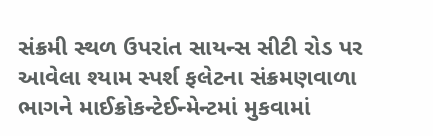સંક્રમી સ્થળ ઉપરાંત સાયન્સ સીટી રોડ પર આવેલા શ્યામ સ્પર્શ ફલેટના સંક્રમણવાળા ભાગને માઈક્રોકન્ટેઈન્મેન્ટમાં મુકવામાં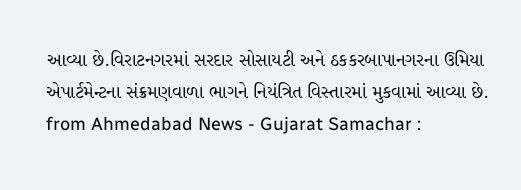આવ્યા છે.વિરાટનગરમાં સરદાર સોસાયટી અને ઠકકરબાપાનગરના ઉમિયા એપાર્ટમેન્ટના સંક્રમણવાળા ભાગને નિયંત્રિત વિસ્તારમાં મુકવામાં આવ્યા છે.
from Ahmedabad News - Gujarat Samachar :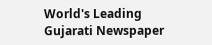World's Leading Gujarati Newspaper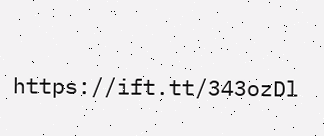https://ift.tt/343ozDl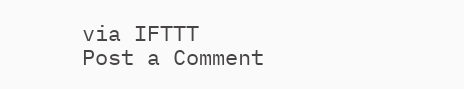via IFTTT
Post a Comment